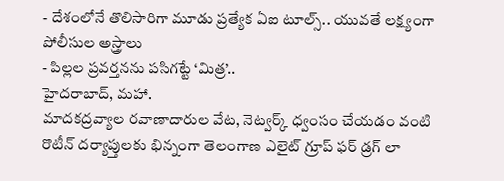- దేశంలోనే తొలిసారిగా మూడు ప్రత్యేక ఏఐ టూల్స్.. యువతే లక్ష్యంగా పోలీసుల అస్త్రాలు
- పిల్లల ప్రవర్తనను పసిగట్టే ‘మిత్ర’..
హైదరాబాద్, మహా.
మాదకద్రవ్యాల రవాణాదారుల వేట, నెట్వర్క్ ధ్వంసం చేయడం వంటి రొటీన్ దర్యాప్తులకు భిన్నంగా తెలంగాణ ఎలైట్ గ్రూప్ ఫర్ డ్రగ్ లా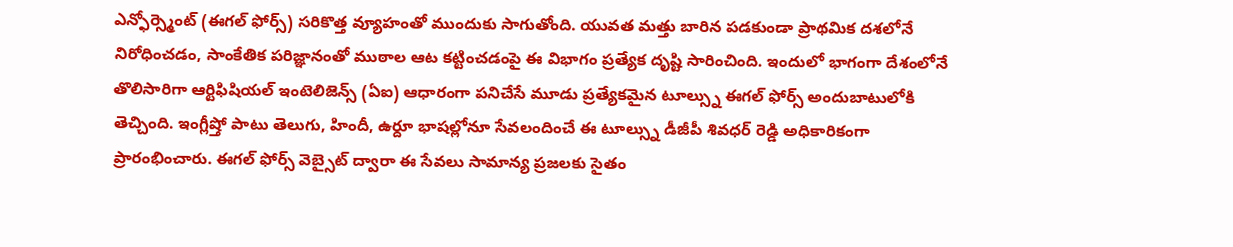ఎన్ఫోర్స్మెంట్ (ఈగల్ ఫోర్స్) సరికొత్త వ్యూహంతో ముందుకు సాగుతోంది. యువత మత్తు బారిన పడకుండా ప్రాథమిక దశలోనే నిరోధించడం, సాంకేతిక పరిజ్ఞానంతో ముఠాల ఆట కట్టించడంపై ఈ విభాగం ప్రత్యేక దృష్టి సారించింది. ఇందులో భాగంగా దేశంలోనే తొలిసారిగా ఆర్టిఫిషియల్ ఇంటెలిజెన్స్ (ఏఐ) ఆధారంగా పనిచేసే మూడు ప్రత్యేకమైన టూల్స్ను ఈగల్ ఫోర్స్ అందుబాటులోకి తెచ్చింది. ఇంగ్లీష్తో పాటు తెలుగు, హిందీ, ఉర్దూ భాషల్లోనూ సేవలందించే ఈ టూల్స్ను డీజీపీ శివధర్ రెడ్డి అధికారికంగా ప్రారంభించారు. ఈగల్ ఫోర్స్ వెబ్సైట్ ద్వారా ఈ సేవలు సామాన్య ప్రజలకు సైతం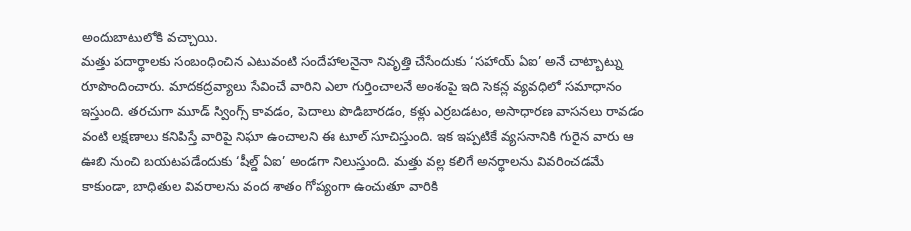అందుబాటులోకి వచ్చాయి.
మత్తు పదార్థాలకు సంబంధించిన ఎటువంటి సందేహాలనైనా నివృత్తి చేసేందుకు ‘సహాయ్ ఏఐ’ అనే చాట్బాట్ను రూపొందించారు. మాదకద్రవ్యాలు సేవించే వారిని ఎలా గుర్తించాలనే అంశంపై ఇది సెకన్ల వ్యవధిలో సమాధానం ఇస్తుంది. తరచుగా మూడ్ స్వింగ్స్ కావడం, పెదాలు పొడిబారడం, కళ్లు ఎర్రబడటం, అసాధారణ వాసనలు రావడం వంటి లక్షణాలు కనిపిస్తే వారిపై నిఘా ఉంచాలని ఈ టూల్ సూచిస్తుంది. ఇక ఇప్పటికే వ్యసనానికి గురైన వారు ఆ ఊబి నుంచి బయటపడేందుకు ‘షీల్డ్ ఏఐ’ అండగా నిలుస్తుంది. మత్తు వల్ల కలిగే అనర్థాలను వివరించడమే కాకుండా, బాధితుల వివరాలను వంద శాతం గోప్యంగా ఉంచుతూ వారికి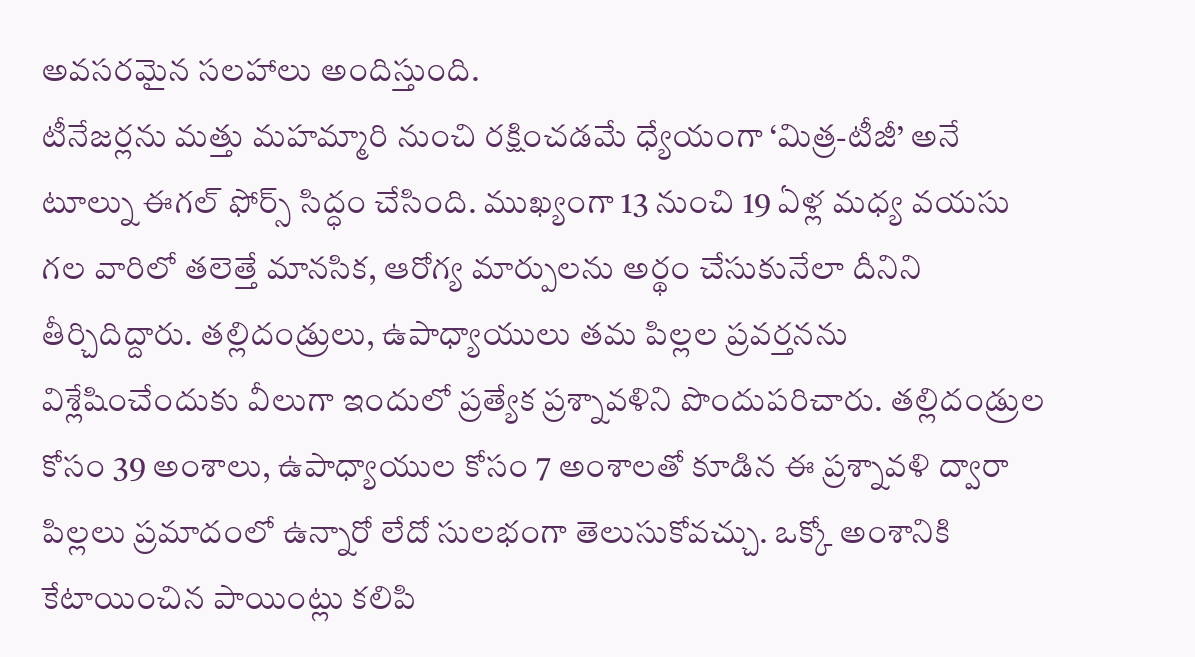అవసరమైన సలహాలు అందిస్తుంది.
టీనేజర్లను మత్తు మహమ్మారి నుంచి రక్షించడమే ధ్యేయంగా ‘మిత్ర-టీజీ’ అనే టూల్ను ఈగల్ ఫోర్స్ సిద్ధం చేసింది. ముఖ్యంగా 13 నుంచి 19 ఏళ్ల మధ్య వయసు గల వారిలో తలెత్తే మానసిక, ఆరోగ్య మార్పులను అర్థం చేసుకునేలా దీనిని తీర్చిదిద్దారు. తల్లిదండ్రులు, ఉపాధ్యాయులు తమ పిల్లల ప్రవర్తనను విశ్లేషించేందుకు వీలుగా ఇందులో ప్రత్యేక ప్రశ్నావళిని పొందుపరిచారు. తల్లిదండ్రుల కోసం 39 అంశాలు, ఉపాధ్యాయుల కోసం 7 అంశాలతో కూడిన ఈ ప్రశ్నావళి ద్వారా పిల్లలు ప్రమాదంలో ఉన్నారో లేదో సులభంగా తెలుసుకోవచ్చు. ఒక్కో అంశానికి కేటాయించిన పాయింట్లు కలిపి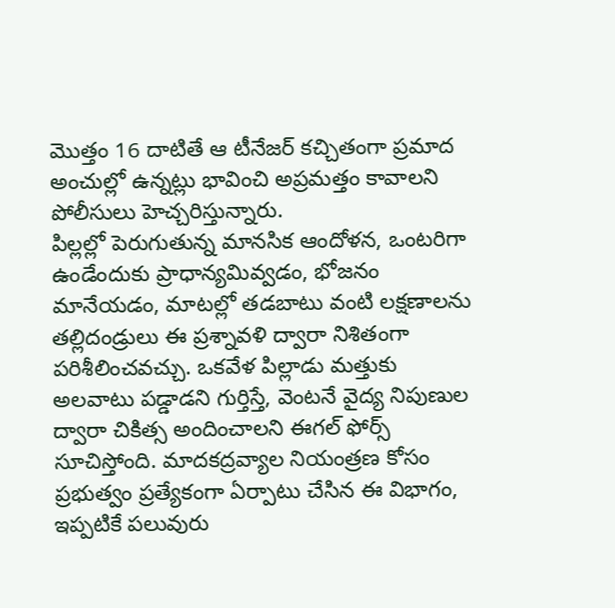మొత్తం 16 దాటితే ఆ టీనేజర్ కచ్చితంగా ప్రమాద అంచుల్లో ఉన్నట్లు భావించి అప్రమత్తం కావాలని పోలీసులు హెచ్చరిస్తున్నారు.
పిల్లల్లో పెరుగుతున్న మానసిక ఆందోళన, ఒంటరిగా ఉండేందుకు ప్రాధాన్యమివ్వడం, భోజనం మానేయడం, మాటల్లో తడబాటు వంటి లక్షణాలను తల్లిదండ్రులు ఈ ప్రశ్నావళి ద్వారా నిశితంగా పరిశీలించవచ్చు. ఒకవేళ పిల్లాడు మత్తుకు అలవాటు పడ్డాడని గుర్తిస్తే, వెంటనే వైద్య నిపుణుల ద్వారా చికిత్స అందించాలని ఈగల్ ఫోర్స్ సూచిస్తోంది. మాదకద్రవ్యాల నియంత్రణ కోసం ప్రభుత్వం ప్రత్యేకంగా ఏర్పాటు చేసిన ఈ విభాగం, ఇప్పటికే పలువురు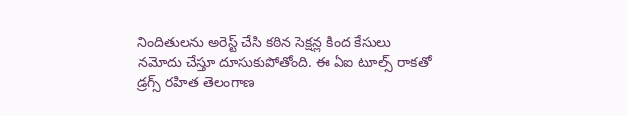నిందితులను అరెస్ట్ చేసి కఠిన సెక్షన్ల కింద కేసులు నమోదు చేస్తూ దూసుకుపోతోంది. ఈ ఏఐ టూల్స్ రాకతో డ్రగ్స్ రహిత తెలంగాణ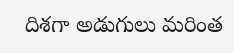దిశగా అడుగులు మరింత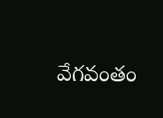వేగవంతం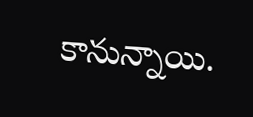కానున్నాయి.